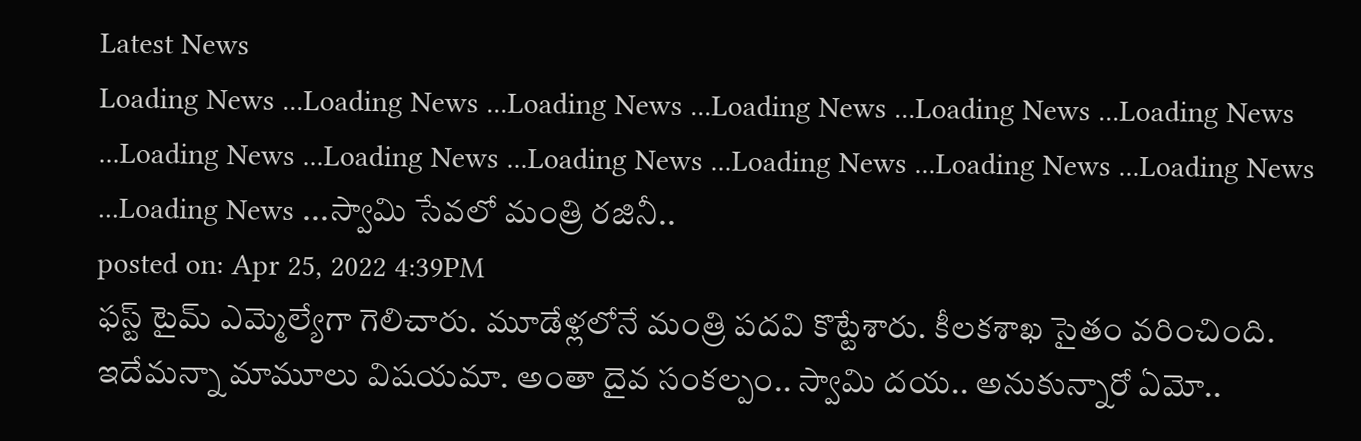Latest News
Loading News ...Loading News ...Loading News ...Loading News ...Loading News ...Loading News ...Loading News ...Loading News ...Loading News ...Loading News ...Loading News ...Loading News ...Loading News ...స్వామి సేవలో మంత్రి రజినీ..
posted on: Apr 25, 2022 4:39PM
ఫస్ట్ టైమ్ ఎమ్మెల్యేగా గెలిచారు. మూడేళ్లలోనే మంత్రి పదవి కొట్టేశారు. కీలకశాఖ సైతం వరించింది. ఇదేమన్నా మామూలు విషయమా. అంతా దైవ సంకల్పం.. స్వామి దయ.. అనుకున్నారో ఏమో..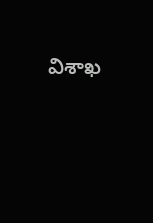విశాఖ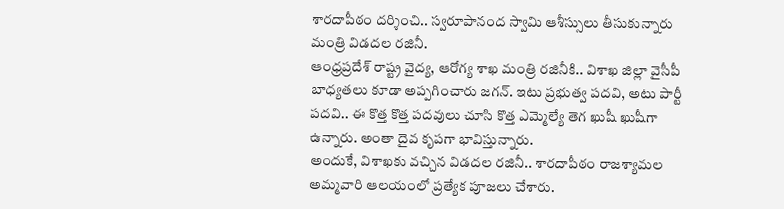శారదాపీఠం దర్శించి.. స్వరూపానంద స్వామి ఆశీస్సులు తీసుకున్నారు మంత్రి విడదల రజినీ.
ఆంధ్రప్రదేశ్ రాష్ట్ర వైద్య, ఆరోగ్య శాఖ మంత్రి రజినీకి.. విశాఖ జిల్లా వైసీపీ బాధ్యతలు కూడా అప్పగించారు జగన్. ఇటు ప్రభుత్వ పదవి, అటు పార్టీ పదవి.. ఈ కొత్త కొత్త పదవులు చూసి కొత్త ఎమ్మెల్యే తెగ ఖుషీ ఖుషీగా ఉన్నారు. అంతా దైవ కృపగా భావిస్తున్నారు.
అందుకే, విశాఖకు వచ్చిన విడదల రజినీ.. శారదాపీఠం రాజశ్యామల అమ్మవారి ఆలయంలో ప్రత్యేక పూజలు చేశారు.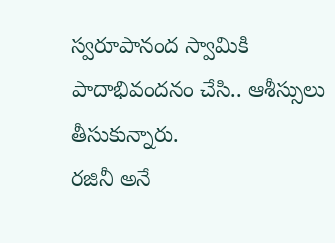స్వరూపానంద స్వామికి పాదాభివందనం చేసి.. ఆశీస్సులు తీసుకున్నారు.
రజినీ అనే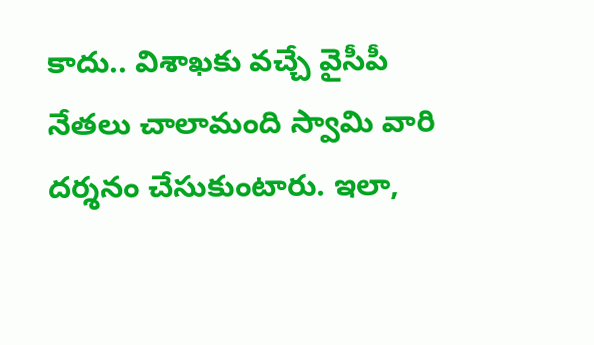కాదు.. విశాఖకు వచ్చే వైసీపీ నేతలు చాలామంది స్వామి వారి దర్శనం చేసుకుంటారు. ఇలా,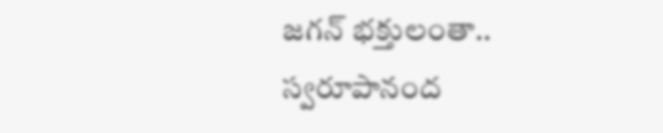జగన్ భక్తులంతా.. స్వరూపానంద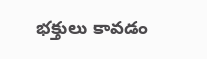భక్తులు కావడం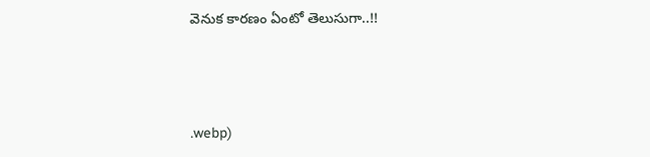వెనుక కారణం ఏంటో తెలుసుగా..!!





.webp)